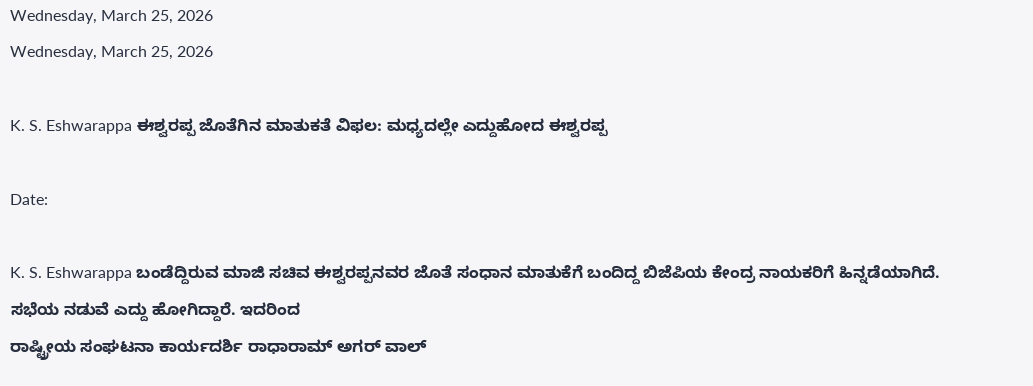Wednesday, March 25, 2026
Wednesday, March 25, 2026

K. S. Eshwarappa ಈಶ್ವರಪ್ಪ ಜೊತೆಗಿನ ಮಾತುಕತೆ ವಿಫಲ: ಮಧ್ಯದಲ್ಲೇ ಎದ್ದುಹೋದ ಈಶ್ವರಪ್ಪ

Date:

K. S. Eshwarappa ಬಂಡೆದ್ದಿರುವ ಮಾಜಿ ಸಚಿವ ಈಶ್ವರಪ್ಪನವರ ಜೊತೆ ಸಂಧಾನ ಮಾತುಕೆಗೆ ಬಂದಿದ್ದ ಬಿಜೆಪಿಯ ಕೇಂದ್ರ ನಾಯಕರಿಗೆ ಹಿನ್ನಡೆಯಾಗಿದೆ.
ಸಭೆಯ ನಡುವೆ ಎದ್ದು ಹೋಗಿದ್ದಾರೆ. ಇದರಿಂದ
ರಾಷ್ಟ್ರೀಯ ಸಂಘಟನಾ ಕಾರ್ಯದರ್ಶಿ ರಾಧಾರಾಮ್ ಅಗರ್ ವಾಲ್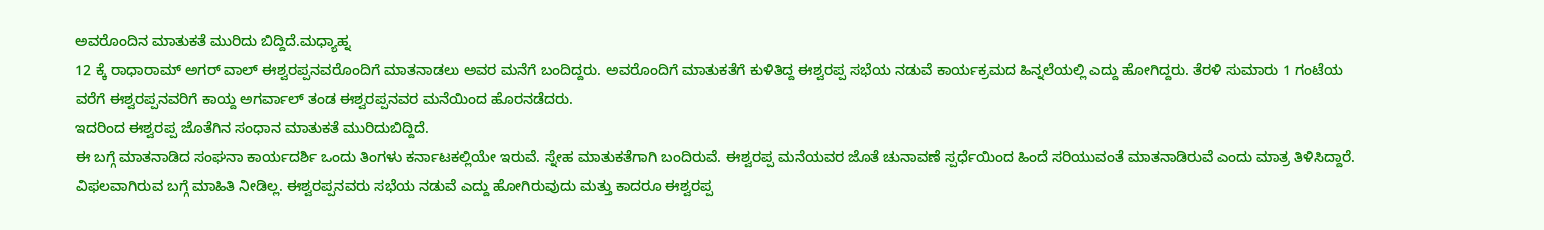ಅವರೊಂದಿನ ಮಾತುಕತೆ ಮುರಿದು ಬಿದ್ದಿದೆ.ಮಧ್ಯಾಹ್ನ
12 ಕ್ಕೆ ರಾಧಾರಾಮ್ ಅಗರ್ ವಾಲ್ ಈಶ್ವರಪ್ಪನವರೊಂದಿಗೆ ಮಾತನಾಡಲು ಅವರ ಮನೆಗೆ ಬಂದಿದ್ದರು. ಅವರೊಂದಿಗೆ ಮಾತುಕತೆಗೆ ಕುಳಿತಿದ್ದ ಈಶ್ವರಪ್ಪ ಸಭೆಯ ನಡುವೆ ಕಾರ್ಯಕ್ರಮದ ಹಿನ್ನಲೆಯಲ್ಲಿ ಎದ್ದು ಹೋಗಿದ್ದರು. ತೆರಳಿ ಸುಮಾರು 1 ಗಂಟೆಯ ವರೆಗೆ ಈಶ್ವರಪ್ಪನವರಿಗೆ ಕಾಯ್ದ ಅಗರ್ವಾಲ್ ತಂಡ ಈಶ್ವರಪ್ಪನವರ ಮನೆಯಿಂದ ಹೊರನಡೆದರು.
ಇದರಿಂದ ಈಶ್ವರಪ್ಪ ಜೊತೆಗಿನ ಸಂಧಾನ ಮಾತುಕತೆ ಮುರಿದುಬಿದ್ದಿದೆ.
ಈ ಬಗ್ಗೆ ಮಾತನಾಡಿದ ಸಂಘನಾ ಕಾರ್ಯದರ್ಶಿ ಒಂದು ತಿಂಗಳು ಕರ್ನಾಟಕಲ್ಲಿಯೇ ಇರುವೆ. ಸ್ನೇಹ ಮಾತುಕತೆಗಾಗಿ ಬಂದಿರುವೆ. ಈಶ್ವರಪ್ಪ ಮನೆಯವರ ಜೊತೆ ಚುನಾವಣೆ ಸ್ಪರ್ಧೆಯಿಂದ ಹಿಂದೆ ಸರಿಯುವಂತೆ ಮಾತನಾಡಿರುವೆ ಎಂದು ಮಾತ್ರ ತಿಳಿಸಿದ್ದಾರೆ. ವಿಫಲವಾಗಿರುವ ಬಗ್ಗೆ ಮಾಹಿತಿ ನೀಡಿಲ್ಲ. ಈಶ್ವರಪ್ಪನವರು ಸಭೆಯ ನಡುವೆ ಎದ್ದು ಹೋಗಿರುವುದು ಮತ್ತು ಕಾದರೂ ಈಶ್ವರಪ್ಪ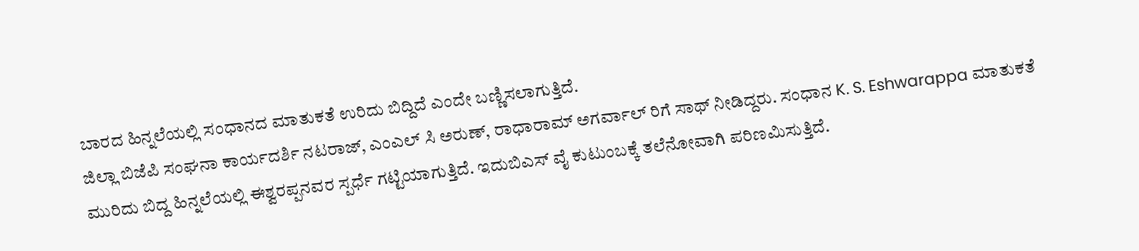ಬಾರದ ಹಿನ್ನಲೆಯಲ್ಲಿ ಸಂಧಾನದ ಮಾತುಕತೆ ಉರಿದು ಬಿದ್ದಿದೆ ಎಂದೇ ಬಣ್ಣಿಸಲಾಗುತ್ತಿದೆ.
ಜಿಲ್ಲಾ ಬಿಜೆಪಿ ಸಂಘನಾ ಕಾರ್ಯದರ್ಶಿ ನಟರಾಜ್, ಎಂಎಲ್ ಸಿ ಅರುಣ್, ರಾಧಾರಾಮ್ ಅಗರ್ವಾಲ್ ರಿಗೆ ಸಾಥ್ ನೀಡಿದ್ದರು. ಸಂಧಾನ K. S. Eshwarappa ಮಾತುಕತೆ ಮುರಿದು ಬಿದ್ದ ಹಿನ್ನಲೆಯಲ್ಲಿ ಈಶ್ವರಪ್ಪನವರ ಸ್ಪರ್ಧೆ ಗಟ್ಟಿಯಾಗುತ್ತಿದೆ. ಇದುಬಿಎಸ್ ವೈ ಕುಟುಂಬಕ್ಕೆ ತಲೆನೋವಾಗಿ ಪರಿಣಮಿಸುತ್ತಿದೆ.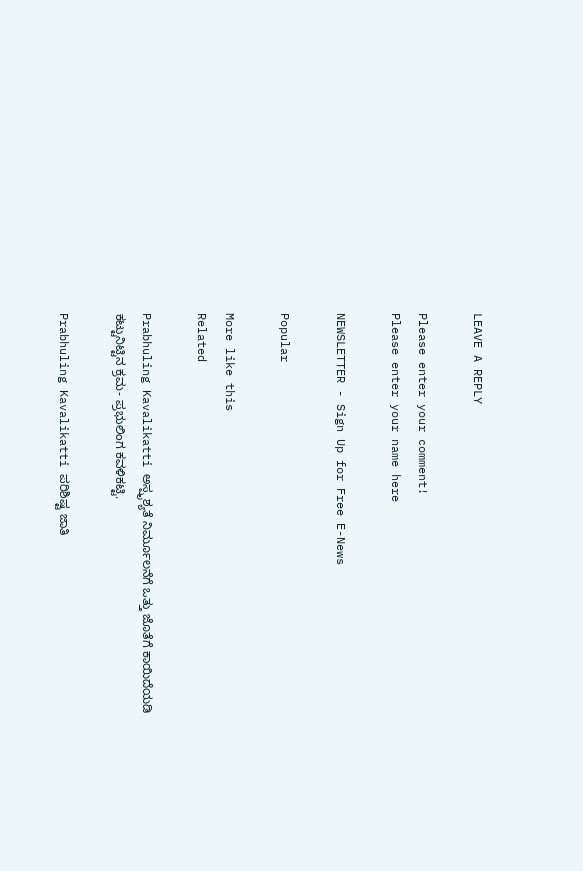LEAVE A REPLY

Please enter your comment!
Please enter your name here

NEWSLETTER - Sign Up for Free E-News

Popular

More like this
Related

Prabhuling Kavalikatti ಅಸ್ಪೃಶ್ಯತೆ ನಿರ್ಮೂಲನೆಗೆ ಒತ್ತು ಜೊತೆಗೆ ಕಾಯಿದೆಯಡಿ ಕಟ್ಟುನಿಟ್ಟಿನ ಕ್ರಮ- ಪ್ರಭುಲಿಂಗ ಕವಳಿಕಟ್ಟಿ.

Prabhuling Kavalikatti ಪರಿಶಿಷ್ಟ ಜಾತಿ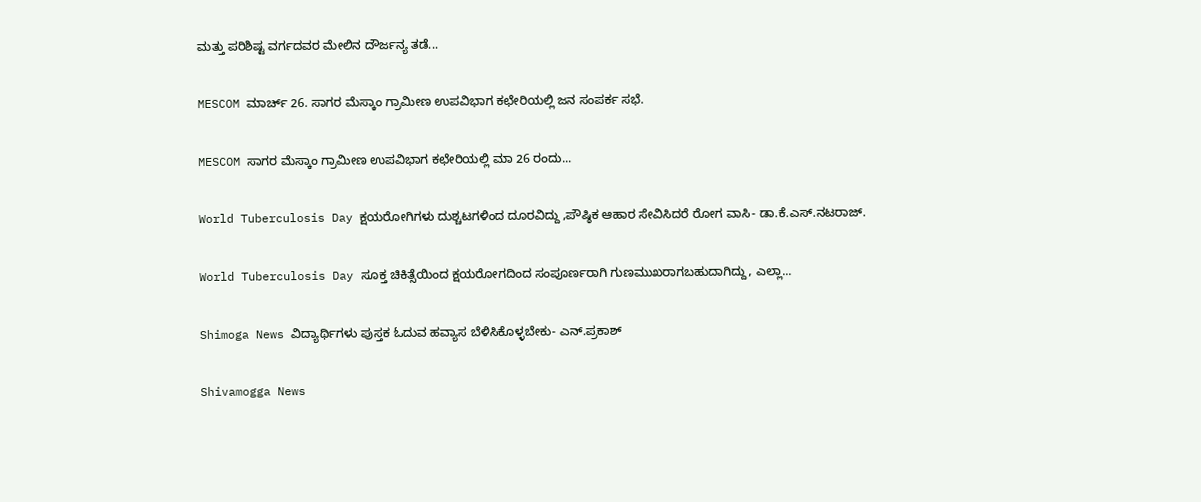ಮತ್ತು ಪರಿಶಿಷ್ಟ ವರ್ಗದವರ ಮೇಲಿನ ದೌರ್ಜನ್ಯ ತಡೆ...

MESCOM ಮಾರ್ಚ್ 26. ಸಾಗರ ಮೆಸ್ಕಾಂ ಗ್ರಾಮೀಣ ಉಪವಿಭಾಗ ಕಛೇರಿಯಲ್ಲಿ ಜನ ಸಂಪರ್ಕ ಸಭೆ.

MESCOM ಸಾಗರ ಮೆಸ್ಕಾಂ ಗ್ರಾಮೀಣ ಉಪವಿಭಾಗ ಕಛೇರಿಯಲ್ಲಿ ಮಾ 26 ರಂದು...

World Tuberculosis Day ಕ್ಷಯರೋಗಿಗಳು ದುಶ್ಚಟಗಳಿಂದ ದೂರವಿದ್ದು ,ಪೌಷ್ಠಿಕ ಆಹಾರ ಸೇವಿಸಿದರೆ ರೋಗ ವಾಸಿ- ಡಾ.ಕೆ.ಎಸ್.ನಟರಾಜ್.

World Tuberculosis Day ಸೂಕ್ತ ಚಿಕಿತ್ಸೆಯಿಂದ ಕ್ಷಯರೋಗದಿಂದ ಸಂಪೂರ್ಣರಾಗಿ ಗುಣಮುಖರಾಗಬಹುದಾಗಿದ್ದು, ಎಲ್ಲಾ...

Shimoga News ವಿದ್ಯಾರ್ಥಿಗಳು ಪುಸ್ತಕ ಓದುವ ಹವ್ಯಾಸ ಬೆಳಿಸಿಕೊಳ್ಳಬೇಕು- ಎನ್.ಪ್ರಕಾಶ್

Shivamogga News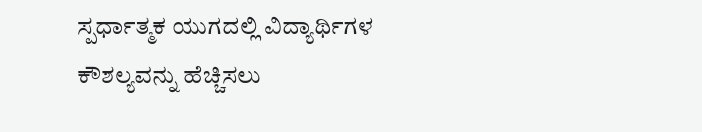ಸ್ಪರ್ಧಾತ್ಮಕ ಯುಗದಲ್ಲಿ ವಿದ್ಯಾರ್ಥಿಗಳ ಕೌಶಲ್ಯವನ್ನು ಹೆಚ್ಚಿಸಲು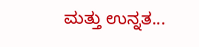ಮತ್ತು ಉನ್ನತ...